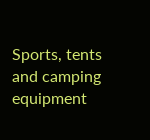Sports, tents and camping equipment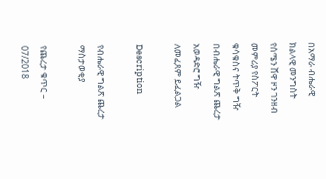በአማራ ብሔራዊ ክልላዊ መንግስት የሰሜን ሸዋ ዞን ገንዘብ መምሪያ የስፖርት ቁሳቁስና ትጥቅ ግዥ በብሔራዊ ግልጽ ጨረታ አወዳድሮ ግዥ ለመፈጸም ይፈልጋል

Description

የብሔራዊ ግልጽ ጨረታ ማስታወቂያ

የጨረታ ቁጥር – 07/2018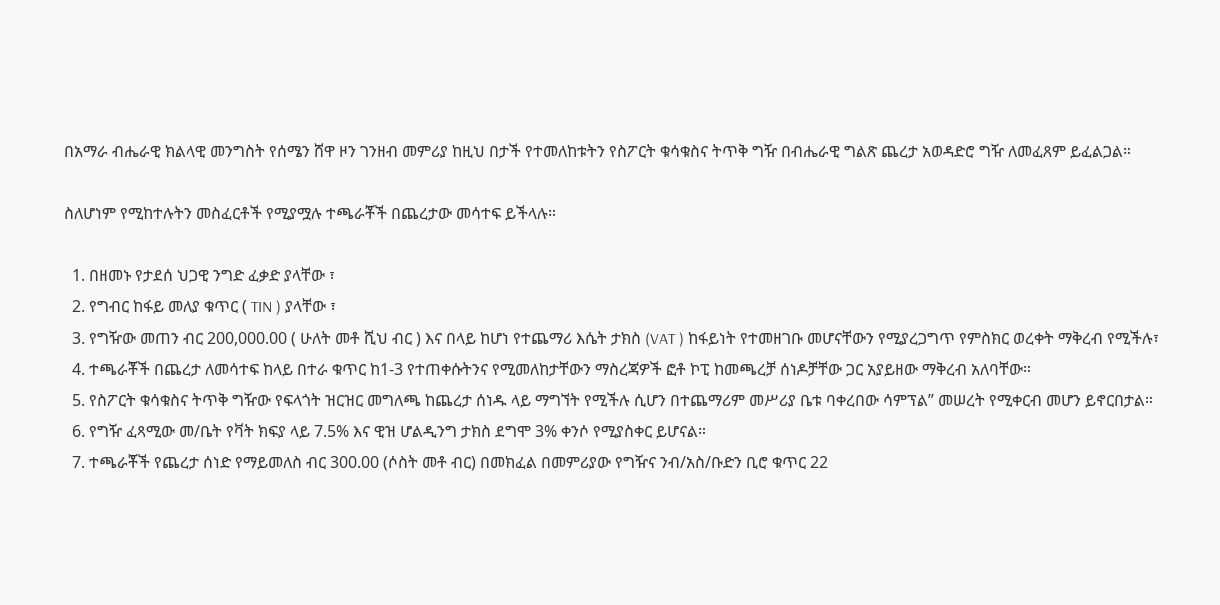በአማራ ብሔራዊ ክልላዊ መንግስት የሰሜን ሸዋ ዞን ገንዘብ መምሪያ ከዚህ በታች የተመለከቱትን የስፖርት ቁሳቁስና ትጥቅ ግዥ በብሔራዊ ግልጽ ጨረታ አወዳድሮ ግዥ ለመፈጸም ይፈልጋል።

ስለሆነም የሚከተሉትን መስፈርቶች የሚያሟሉ ተጫራቾች በጨረታው መሳተፍ ይችላሉ።

  1. በዘመኑ የታደሰ ህጋዊ ንግድ ፈቃድ ያላቸው ፣
  2. የግብር ከፋይ መለያ ቁጥር ( TIN ) ያላቸው ፣
  3. የግዥው መጠን ብር 200,000.00 ( ሁለት መቶ ሺህ ብር ) እና በላይ ከሆነ የተጨማሪ እሴት ታክስ (VAT ) ከፋይነት የተመዘገቡ መሆናቸውን የሚያረጋግጥ የምስክር ወረቀት ማቅረብ የሚችሉ፣
  4. ተጫራቾች በጨረታ ለመሳተፍ ከላይ በተራ ቁጥር ከ1-3 የተጠቀሱትንና የሚመለከታቸውን ማስረጃዎች ፎቶ ኮፒ ከመጫረቻ ሰነዶቻቸው ጋር አያይዘው ማቅረብ አለባቸው።
  5. የስፖርት ቁሳቁስና ትጥቅ ግዥው የፍላጎት ዝርዝር መግለጫ ከጨረታ ሰነዱ ላይ ማግኘት የሚችሉ ሲሆን በተጨማሪም መሥሪያ ቤቱ ባቀረበው ሳምፕል” መሠረት የሚቀርብ መሆን ይኖርበታል።
  6. የግዥ ፈጻሚው መ/ቤት የቫት ክፍያ ላይ 7.5% እና ዊዝ ሆልዲንግ ታክስ ደግሞ 3% ቀንሶ የሚያስቀር ይሆናል።
  7. ተጫራቾች የጨረታ ሰነድ የማይመለስ ብር 300.00 (ሶስት መቶ ብር) በመክፈል በመምሪያው የግዥና ንብ/አስ/ቡድን ቢሮ ቁጥር 22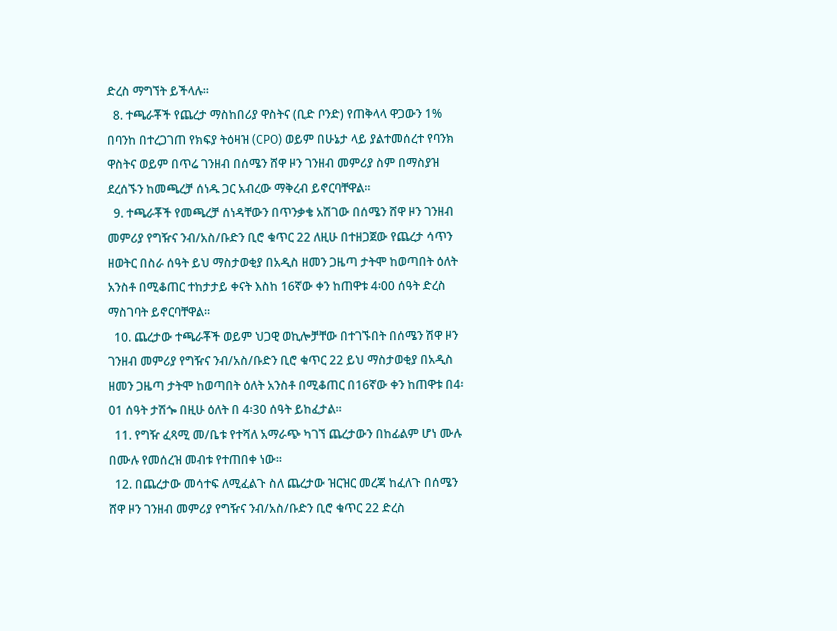ድረስ ማግኘት ይችላሉ።
  8. ተጫራቾች የጨረታ ማስከበሪያ ዋስትና (ቢድ ቦንድ) የጠቅላላ ዋጋውን 1% በባንከ በተረጋገጠ የክፍያ ትዕዛዝ (CPO) ወይም በሁኔታ ላይ ያልተመሰረተ የባንክ ዋስትና ወይም በጥሬ ገንዘብ በሰሜን ሸዋ ዞን ገንዘብ መምሪያ ስም በማስያዝ ደረሰኙን ከመጫረቻ ሰነዱ ጋር አብረው ማቅረብ ይኖርባቸዋል።
  9. ተጫራቾች የመጫረቻ ሰነዳቸውን በጥንቃቄ አሽገው በሰሜን ሸዋ ዞን ገንዘብ መምሪያ የግዥና ንብ/አስ/ቡድን ቢሮ ቁጥር 22 ለዚሁ በተዘጋጀው የጨረታ ሳጥን ዘወትር በስራ ሰዓት ይህ ማስታወቂያ በአዲስ ዘመን ጋዜጣ ታትሞ ከወጣበት ዕለት አንስቶ በሚቆጠር ተከታታይ ቀናት እስከ 16ኛው ቀን ከጠዋቱ 4፡00 ሰዓት ድረስ ማስገባት ይኖርባቸዋል።
  10. ጨረታው ተጫራቾች ወይም ህጋዊ ወኪሎቻቸው በተገኙበት በሰሜን ሽዋ ዞን ገንዘብ መምሪያ የግዥና ንብ/አስ/ቡድን ቢሮ ቁጥር 22 ይህ ማስታወቂያ በአዲስ ዘመን ጋዜጣ ታትሞ ከወጣበት ዕለት አንስቶ በሚቆጠር በ16ኛው ቀን ከጠዋቱ በ4፡01 ሰዓት ታሽጐ በዚሁ ዕለት በ 4፡30 ሰዓት ይከፈታል።
  11. የግዥ ፈጻሚ መ/ቤቱ የተሻለ አማራጭ ካገኘ ጨረታውን በከፊልም ሆነ ሙሉ በሙሉ የመሰረዝ መብቱ የተጠበቀ ነው።
  12. በጨረታው መሳተፍ ለሚፈልጉ ስለ ጨረታው ዝርዝር መረጃ ከፈለጉ በሰሜን ሸዋ ዞን ገንዘብ መምሪያ የግዥና ንብ/አስ/ቡድን ቢሮ ቁጥር 22 ድረስ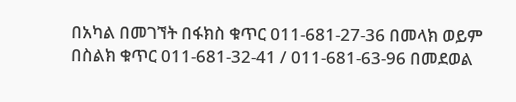በአካል በመገኘት በፋክስ ቁጥር 011-681-27-36 በመላክ ወይም በስልክ ቁጥር 011-681-32-41 / 011-681-63-96 በመደወል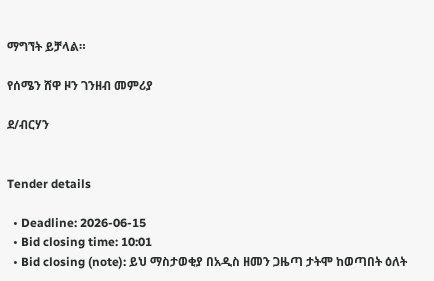ማግኘት ይቻላል።

የሰሜን ሸዋ ዞን ገንዘብ መምሪያ

ደ/ብርሃን


Tender details

  • Deadline: 2026-06-15
  • Bid closing time: 10:01
  • Bid closing (note): ይህ ማስታወቂያ በአዲስ ዘመን ጋዜጣ ታትሞ ከወጣበት ዕለት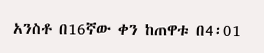አንስቶ በ16ኛው ቀን ከጠዋቱ በ4፡01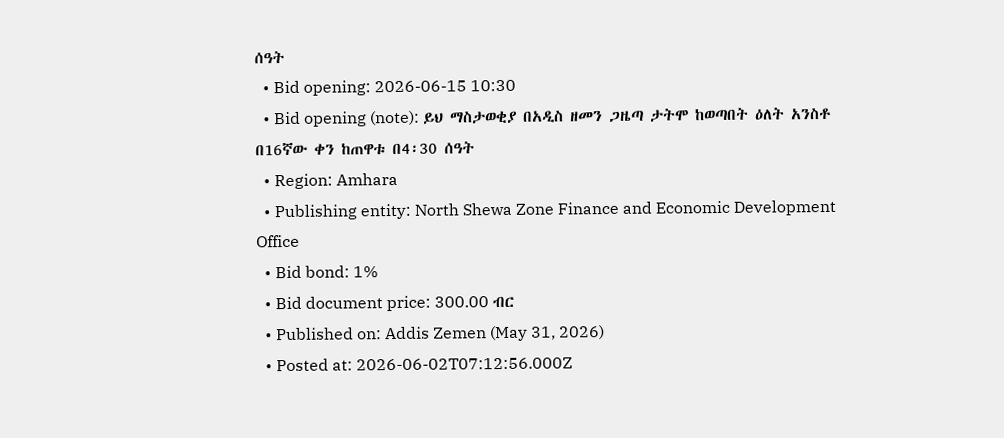ሰዓት
  • Bid opening: 2026-06-15 10:30
  • Bid opening (note): ይህ ማስታወቂያ በአዲስ ዘመን ጋዜጣ ታትሞ ከወጣበት ዕለት አንስቶ በ16ኛው ቀን ከጠዋቱ በ4፡30 ሰዓት
  • Region: Amhara
  • Publishing entity: North Shewa Zone Finance and Economic Development Office
  • Bid bond: 1%
  • Bid document price: 300.00 ብር
  • Published on: Addis Zemen (May 31, 2026)
  • Posted at: 2026-06-02T07:12:56.000Z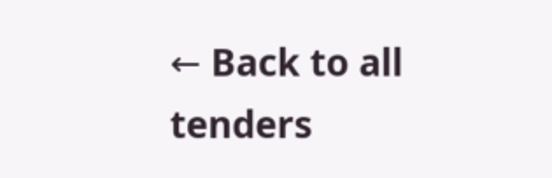← Back to all tenders